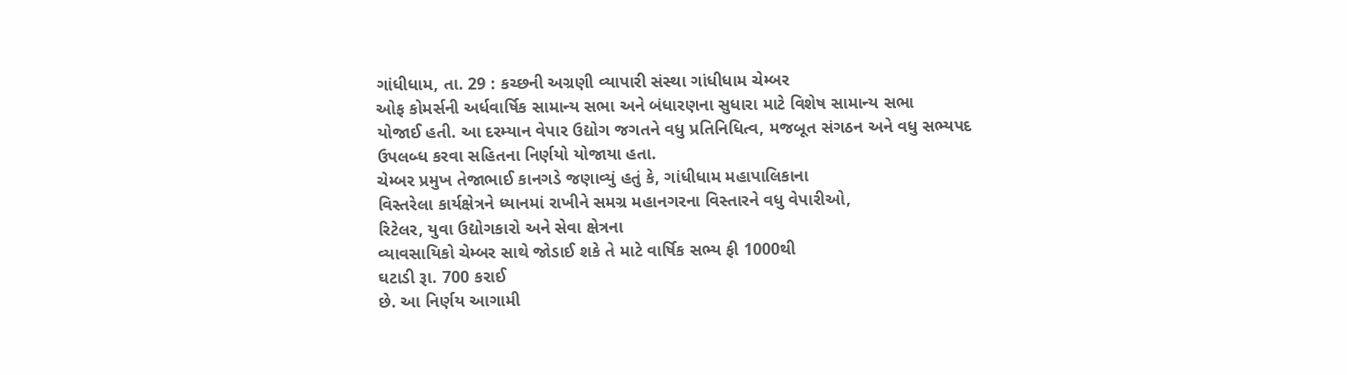ગાંધીધામ, તા. 29 : કચ્છની અગ્રણી વ્યાપારી સંસ્થા ગાંધીધામ ચેમ્બર
ઓફ કોમર્સની અર્ધવાર્ષિક સામાન્ય સભા અને બંધારણના સુધારા માટે વિશેષ સામાન્ય સભા
યોજાઈ હતી. આ દરમ્યાન વેપાર ઉદ્યોગ જગતને વધુ પ્રતિનિધિત્વ, મજબૂત સંગઠન અને વધુ સભ્યપદ ઉપલબ્ધ કરવા સહિતના નિર્ણયો યોજાયા હતા.
ચેમ્બર પ્રમુખ તેજાભાઈ કાનગડે જણાવ્યું હતું કે, ગાંધીધામ મહાપાલિકાના
વિસ્તરેલા કાર્યક્ષેત્રને ધ્યાનમાં રાખીને સમગ્ર મહાનગરના વિસ્તારને વધુ વેપારીઓ,
રિટેલર, યુવા ઉદ્યોગકારો અને સેવા ક્ષેત્રના
વ્યાવસાયિકો ચેમ્બર સાથે જોડાઈ શકે તે માટે વાર્ષિક સભ્ય ફી 1000થી
ઘટાડી રૂા. 700 કરાઈ
છે. આ નિર્ણય આગામી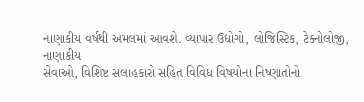નાણાકીય વર્ષથી અમલમાં આવશે. વ્યાપાર ઉદ્યોગો, લોજિસ્ટિક, ટેક્નોલોજી, નાણાકીય
સેવાઓ, વિશિષ્ટ સલાહકારો સહિત વિવિધ વિષયોના નિષ્ણાતોનો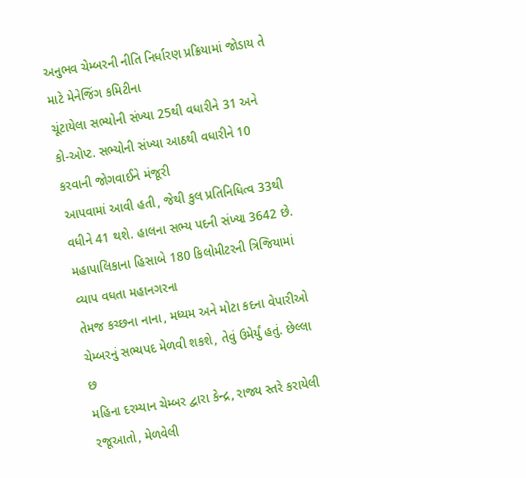અનુભવ ચેમ્બરની નીતિ નિર્ધારણ પ્રક્રિયામાં જોડાય તે માટે મેનેજિંગ કમિટીના
ચૂંટાયેલા સભ્યોની સંખ્યા 25થી વધારીને 31 અને
કો-ઓપ્ટ. સભ્યોની સંખ્યા આઠથી વધારીને 10 કરવાની જોગવાઈને મંજૂરી
આપવામાં આવી હતી, જેથી કુલ પ્રતિનિધિત્વ 33થી વધીને 41 થશે. હાલના સભ્ય પદની સંખ્યા 3642 છે.
મહાપાલિકાના હિસાબે 180 કિલોમીટરની ત્રિજિયામાં વ્યાપ વધતા મહાનગરના
તેમજ કચ્છના નાના, મધ્યમ અને મોટા કદના વેપારીઓ
ચેમ્બરનું સભ્યપદ મેળવી શકશે, તેવું ઉમેર્યું હતું. છેલ્લા છ
મહિના દરમ્યાન ચેમ્બર દ્વારા કેન્દ્ર, રાજ્ય સ્તરે કરાયેલી
રજૂઆતો, મેળવેલી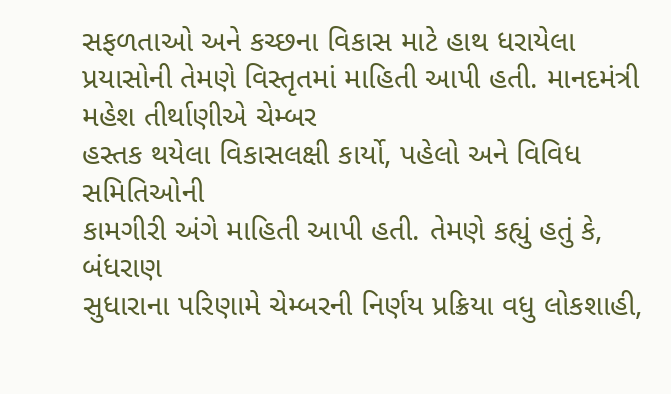સફળતાઓ અને કચ્છના વિકાસ માટે હાથ ધરાયેલા
પ્રયાસોની તેમણે વિસ્તૃતમાં માહિતી આપી હતી. માનદમંત્રી મહેશ તીર્થાણીએ ચેમ્બર
હસ્તક થયેલા વિકાસલક્ષી કાર્યો, પહેલો અને વિવિધ સમિતિઓની
કામગીરી અંગે માહિતી આપી હતી. તેમણે કહ્યું હતું કે, બંધરાણ
સુધારાના પરિણામે ચેમ્બરની નિર્ણય પ્રક્રિયા વધુ લોકશાહી,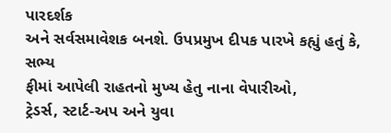પારદર્શક
અને સર્વસમાવેશક બનશે. ઉપપ્રમુખ દીપક પારખે કહ્યું હતું કે, સભ્ય
ફીમાં આપેલી રાહતનો મુખ્ય હેતુ નાના વેપારીઓ,
ટ્રેડર્સ, સ્ટાર્ટ-અપ અને યુવા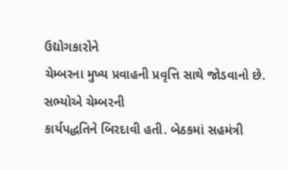ઉદ્યોગકારોને
ચેમ્બરના મુખ્ય પ્રવાહની પ્રવૃત્તિ સાથે જોડવાનો છે. સભ્યોએ ચેમ્બરની
કાર્યપદ્ધતિને બિરદાવી હતી. બેઠકમાં સહમંત્રી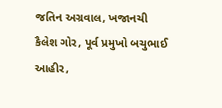જતિન અગ્રવાલ, ખજાનચી
કૈલેશ ગોર, પૂર્વ પ્રમુખો બચુભાઈ આહીર,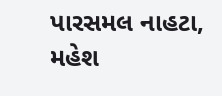પારસમલ નાહટા, મહેશ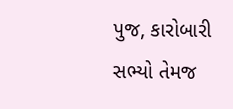પુજ, કારોબારી
સભ્યો તેમજ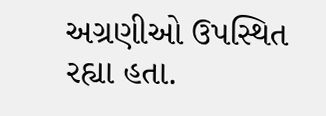અગ્રણીઓ ઉપસ્થિત રહ્યા હતા.